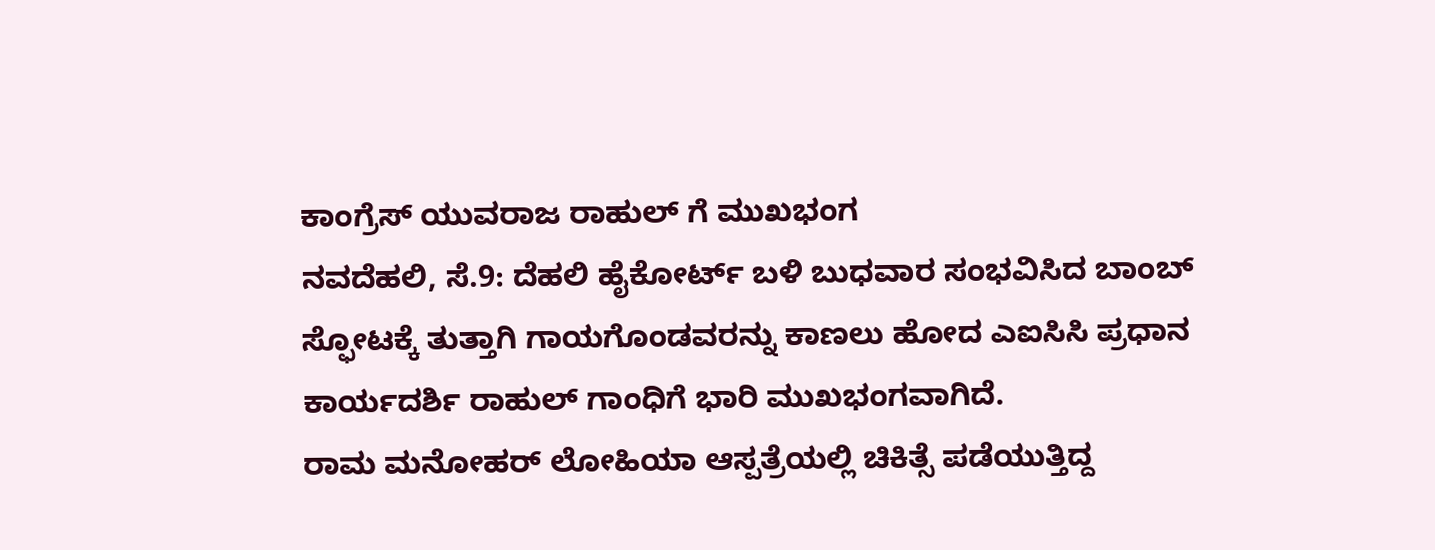ಕಾಂಗ್ರೆಸ್ ಯುವರಾಜ ರಾಹುಲ್ ಗೆ ಮುಖಭಂಗ
ನವದೆಹಲಿ, ಸೆ.9: ದೆಹಲಿ ಹೈಕೋರ್ಟ್ ಬಳಿ ಬುಧವಾರ ಸಂಭವಿಸಿದ ಬಾಂಬ್ ಸ್ಫೋಟಕ್ಕೆ ತುತ್ತಾಗಿ ಗಾಯಗೊಂಡವರನ್ನು ಕಾಣಲು ಹೋದ ಎಐಸಿಸಿ ಪ್ರಧಾನ ಕಾರ್ಯದರ್ಶಿ ರಾಹುಲ್ ಗಾಂಧಿಗೆ ಭಾರಿ ಮುಖಭಂಗವಾಗಿದೆ.
ರಾಮ ಮನೋಹರ್ ಲೋಹಿಯಾ ಆಸ್ಪತ್ರೆಯಲ್ಲಿ ಚಿಕಿತ್ಸೆ ಪಡೆಯುತ್ತಿದ್ದ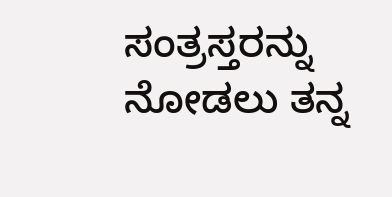ಸಂತ್ರಸ್ತರನ್ನು ನೋಡಲು ತನ್ನ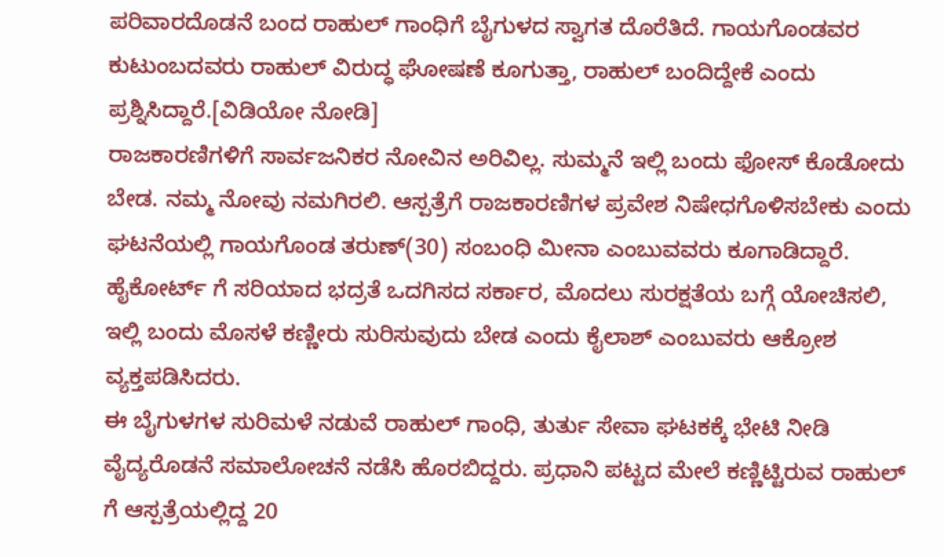ಪರಿವಾರದೊಡನೆ ಬಂದ ರಾಹುಲ್ ಗಾಂಧಿಗೆ ಬೈಗುಳದ ಸ್ವಾಗತ ದೊರೆತಿದೆ. ಗಾಯಗೊಂಡವರ ಕುಟುಂಬದವರು ರಾಹುಲ್ ವಿರುದ್ಧ ಘೋಷಣೆ ಕೂಗುತ್ತಾ, ರಾಹುಲ್ ಬಂದಿದ್ದೇಕೆ ಎಂದು ಪ್ರಶ್ನಿಸಿದ್ದಾರೆ.[ವಿಡಿಯೋ ನೋಡಿ]
ರಾಜಕಾರಣಿಗಳಿಗೆ ಸಾರ್ವಜನಿಕರ ನೋವಿನ ಅರಿವಿಲ್ಲ. ಸುಮ್ಮನೆ ಇಲ್ಲಿ ಬಂದು ಫೋಸ್ ಕೊಡೋದು ಬೇಡ. ನಮ್ಮ ನೋವು ನಮಗಿರಲಿ. ಆಸ್ಪತ್ರೆಗೆ ರಾಜಕಾರಣಿಗಳ ಪ್ರವೇಶ ನಿಷೇಧಗೊಳಿಸಬೇಕು ಎಂದು ಘಟನೆಯಲ್ಲಿ ಗಾಯಗೊಂಡ ತರುಣ್(30) ಸಂಬಂಧಿ ಮೀನಾ ಎಂಬುವವರು ಕೂಗಾಡಿದ್ದಾರೆ.
ಹೈಕೋರ್ಟ್ ಗೆ ಸರಿಯಾದ ಭದ್ರತೆ ಒದಗಿಸದ ಸರ್ಕಾರ, ಮೊದಲು ಸುರಕ್ಷತೆಯ ಬಗ್ಗೆ ಯೋಚಿಸಲಿ, ಇಲ್ಲಿ ಬಂದು ಮೊಸಳೆ ಕಣ್ಣೀರು ಸುರಿಸುವುದು ಬೇಡ ಎಂದು ಕೈಲಾಶ್ ಎಂಬುವರು ಆಕ್ರೋಶ ವ್ಯಕ್ತಪಡಿಸಿದರು.
ಈ ಬೈಗುಳಗಳ ಸುರಿಮಳೆ ನಡುವೆ ರಾಹುಲ್ ಗಾಂಧಿ, ತುರ್ತು ಸೇವಾ ಘಟಕಕ್ಕೆ ಭೇಟಿ ನೀಡಿ ವೈದ್ಯರೊಡನೆ ಸಮಾಲೋಚನೆ ನಡೆಸಿ ಹೊರಬಿದ್ದರು. ಪ್ರಧಾನಿ ಪಟ್ಟದ ಮೇಲೆ ಕಣ್ಣಿಟ್ಟಿರುವ ರಾಹುಲ್ ಗೆ ಆಸ್ಪತ್ರೆಯಲ್ಲಿದ್ದ 20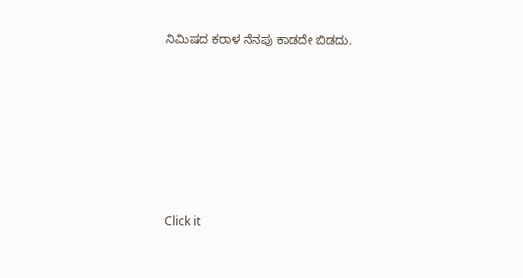ನಿಮಿಷದ ಕರಾಳ ನೆನಪು ಕಾಡದೇ ಬಿಡದು.












Click it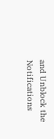and Unblock the Notifications